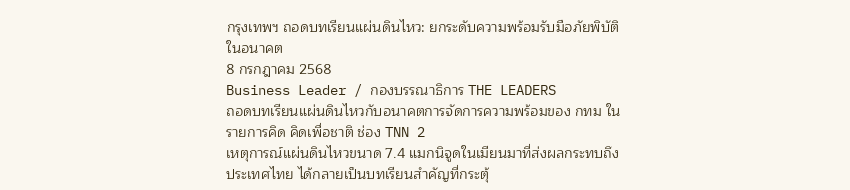กรุงเทพฯ ถอดบทเรียนแผ่นดินไหว: ยกระดับความพร้อมรับมือภัยพิบัติในอนาคต
8 กรกฎาคม 2568
Business Leader / กองบรรณาธิการ THE LEADERS
ถอดบทเรียนแผ่นดินไหวกับอนาคตการจัดการความพร้อมของ กทม ในรายการคิด คิดเพื่อชาติ ช่อง TNN 2
เหตุการณ์แผ่นดินไหวขนาด 7.4 แมกนิจูดในเมียนมาที่ส่งผลกระทบถึงประเทศไทย ได้กลายเป็นบทเรียนสำคัญที่กระตุ้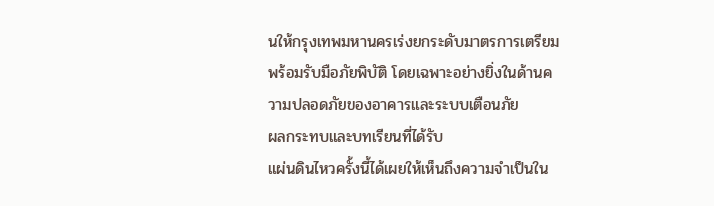นให้กรุงเทพมหานครเร่งยกระดับมาตรการเตรียมพร้อมรับมือภัยพิบัติ โดยเฉพาะอย่างยิ่งในด้านความปลอดภัยของอาคารและระบบเตือนภัย
ผลกระทบและบทเรียนที่ได้รับ
แผ่นดินไหวครั้งนี้ได้เผยให้เห็นถึงความจำเป็นใน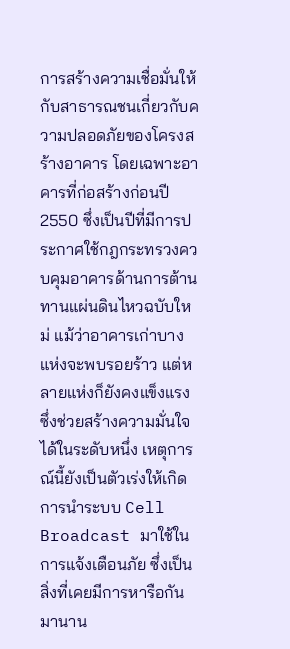การสร้างความเชื่อมั่นให้กับสาธารณชนเกี่ยวกับความปลอดภัยของโครงสร้างอาคาร โดยเฉพาะอาคารที่ก่อสร้างก่อนปี 2550 ซึ่งเป็นปีที่มีการประกาศใช้กฎกระทรวงควบคุมอาคารด้านการต้านทานแผ่นดินไหวฉบับใหม่ แม้ว่าอาคารเก่าบางแห่งจะพบรอยร้าว แต่หลายแห่งก็ยังคงแข็งแรง ซึ่งช่วยสร้างความมั่นใจได้ในระดับหนึ่ง เหตุการณ์นี้ยังเป็นตัวเร่งให้เกิดการนำระบบ Cell Broadcast มาใช้ในการแจ้งเตือนภัย ซึ่งเป็นสิ่งที่เคยมีการหารือกันมานาน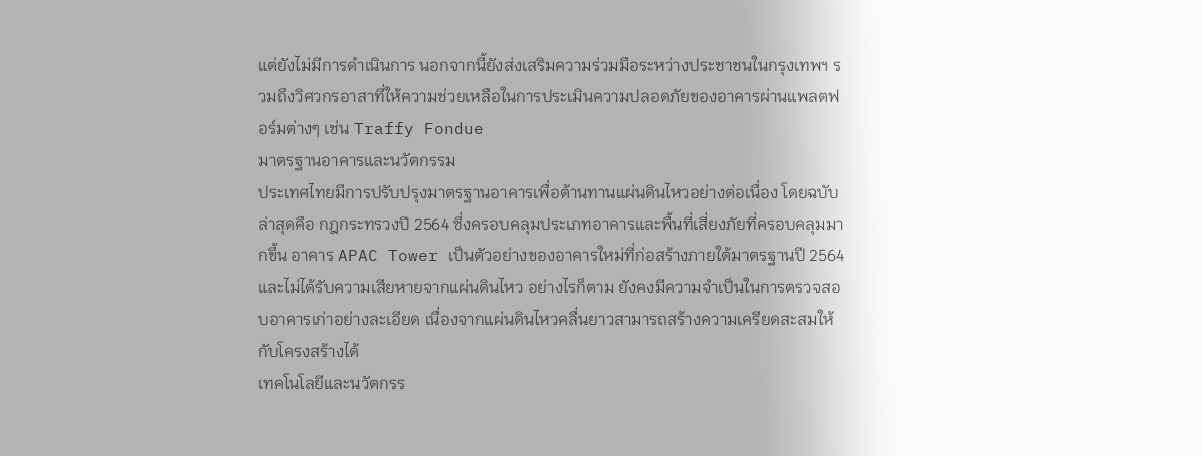แต่ยังไม่มีการดำเนินการ นอกจากนี้ยังส่งเสริมความร่วมมือระหว่างประชาชนในกรุงเทพฯ รวมถึงวิศวกรอาสาที่ให้ความช่วยเหลือในการประเมินความปลอดภัยของอาคารผ่านแพลตฟอร์มต่างๆ เช่น Traffy Fondue
มาตรฐานอาคารและนวัตกรรม
ประเทศไทยมีการปรับปรุงมาตรฐานอาคารเพื่อต้านทานแผ่นดินไหวอย่างต่อเนื่อง โดยฉบับล่าสุดคือ กฎกระทรวงปี 2564 ซึ่งครอบคลุมประเภทอาคารและพื้นที่เสี่ยงภัยที่ครอบคลุมมากขึ้น อาคาร APAC Tower เป็นตัวอย่างของอาคารใหม่ที่ก่อสร้างภายใต้มาตรฐานปี 2564 และไม่ได้รับความเสียหายจากแผ่นดินไหว อย่างไรก็ตาม ยังคงมีความจำเป็นในการตรวจสอบอาคารเก่าอย่างละเอียด เนื่องจากแผ่นดินไหวคลื่นยาวสามารถสร้างความเครียดสะสมให้กับโครงสร้างได้
เทคโนโลยีและนวัตกรร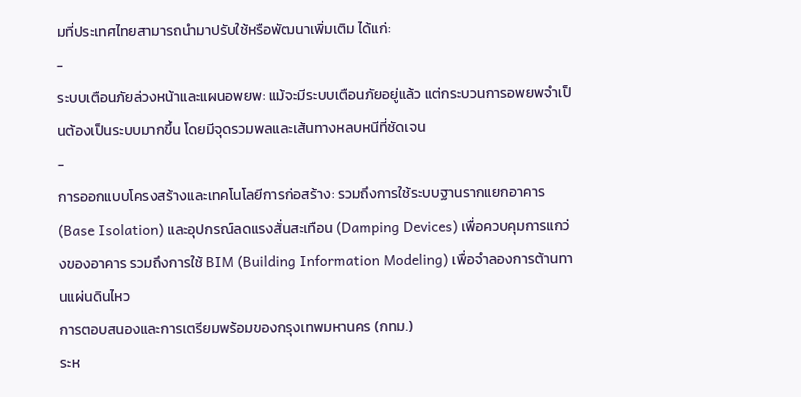มที่ประเทศไทยสามารถนำมาปรับใช้หรือพัฒนาเพิ่มเติม ได้แก่:
-
ระบบเตือนภัยล่วงหน้าและแผนอพยพ: แม้จะมีระบบเตือนภัยอยู่แล้ว แต่กระบวนการอพยพจำเป็นต้องเป็นระบบมากขึ้น โดยมีจุดรวมพลและเส้นทางหลบหนีที่ชัดเจน
-
การออกแบบโครงสร้างและเทคโนโลยีการก่อสร้าง: รวมถึงการใช้ระบบฐานรากแยกอาคาร (Base Isolation) และอุปกรณ์ลดแรงสั่นสะเทือน (Damping Devices) เพื่อควบคุมการแกว่งของอาคาร รวมถึงการใช้ BIM (Building Information Modeling) เพื่อจำลองการต้านทานแผ่นดินไหว
การตอบสนองและการเตรียมพร้อมของกรุงเทพมหานคร (กทม.)
ระห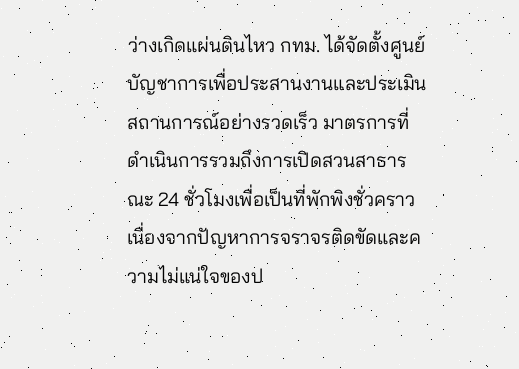ว่างเกิดแผ่นดินไหว กทม. ได้จัดตั้งศูนย์บัญชาการเพื่อประสานงานและประเมินสถานการณ์อย่างรวดเร็ว มาตรการที่ดำเนินการรวมถึงการเปิดสวนสาธารณะ 24 ชั่วโมงเพื่อเป็นที่พักพิงชั่วคราว เนื่องจากปัญหาการจราจรติดขัดและความไม่แน่ใจของป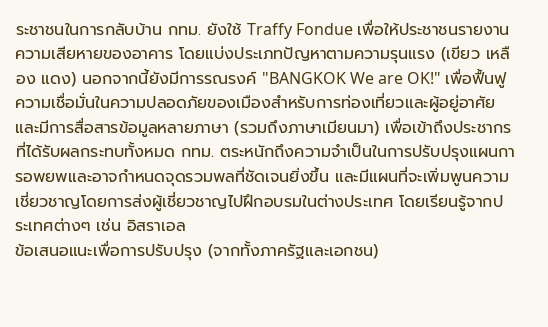ระชาชนในการกลับบ้าน กทม. ยังใช้ Traffy Fondue เพื่อให้ประชาชนรายงานความเสียหายของอาคาร โดยแบ่งประเภทปัญหาตามความรุนแรง (เขียว เหลือง แดง) นอกจากนี้ยังมีการรณรงค์ "BANGKOK We are OK!" เพื่อฟื้นฟูความเชื่อมั่นในความปลอดภัยของเมืองสำหรับการท่องเที่ยวและผู้อยู่อาศัย และมีการสื่อสารข้อมูลหลายภาษา (รวมถึงภาษาเมียนมา) เพื่อเข้าถึงประชากรที่ได้รับผลกระทบทั้งหมด กทม. ตระหนักถึงความจำเป็นในการปรับปรุงแผนการอพยพและอาจกำหนดจุดรวมพลที่ชัดเจนยิ่งขึ้น และมีแผนที่จะเพิ่มพูนความเชี่ยวชาญโดยการส่งผู้เชี่ยวชาญไปฝึกอบรมในต่างประเทศ โดยเรียนรู้จากประเทศต่างๆ เช่น อิสราเอล
ข้อเสนอแนะเพื่อการปรับปรุง (จากทั้งภาครัฐและเอกชน)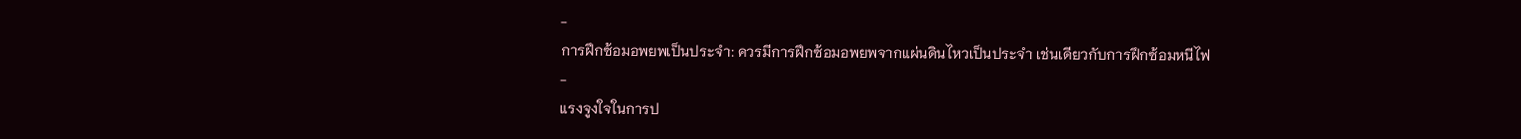-
การฝึกซ้อมอพยพเป็นประจำ: ควรมีการฝึกซ้อมอพยพจากแผ่นดินไหวเป็นประจำ เช่นเดียวกับการฝึกซ้อมหนีไฟ
-
แรงจูงใจในการป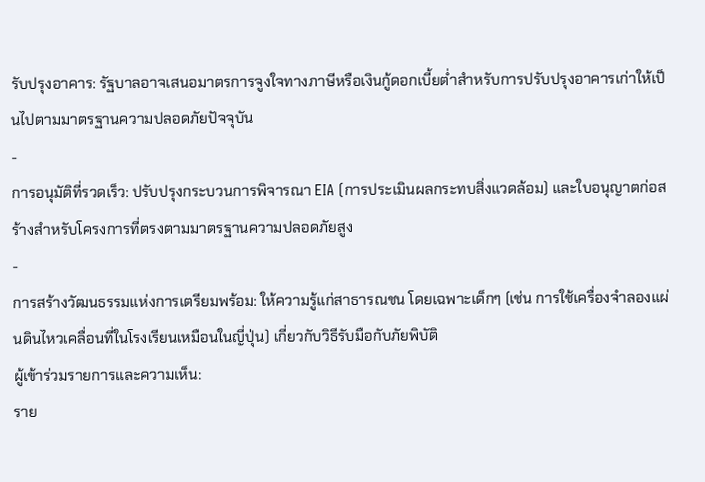รับปรุงอาคาร: รัฐบาลอาจเสนอมาตรการจูงใจทางภาษีหรือเงินกู้ดอกเบี้ยต่ำสำหรับการปรับปรุงอาคารเก่าให้เป็นไปตามมาตรฐานความปลอดภัยปัจจุบัน
-
การอนุมัติที่รวดเร็ว: ปรับปรุงกระบวนการพิจารณา EIA (การประเมินผลกระทบสิ่งแวดล้อม) และใบอนุญาตก่อสร้างสำหรับโครงการที่ตรงตามมาตรฐานความปลอดภัยสูง
-
การสร้างวัฒนธรรมแห่งการเตรียมพร้อม: ให้ความรู้แก่สาธารณชน โดยเฉพาะเด็กๆ (เช่น การใช้เครื่องจำลองแผ่นดินไหวเคลื่อนที่ในโรงเรียนเหมือนในญี่ปุ่น) เกี่ยวกับวิธีรับมือกับภัยพิบัติ
ผู้เข้าร่วมรายการและความเห็น:
ราย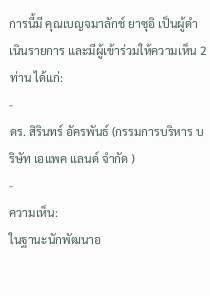การนี้มี คุณเบญจมาลักช์ ยาซุอิ เป็นผู้ดำเนินรายการ และมีผู้เข้าร่วมให้ความเห็น 2 ท่าน ได้แก่:
-
ดร. สิรินทร์ อัครพันธ์ (กรรมการบริหาร บริษัท เอแพค แลนด์ จำกัด )
-
ความเห็น:
ในฐานะนักพัฒนาอ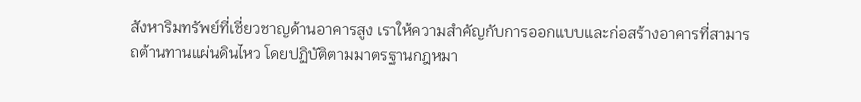สังหาริมทรัพย์ที่เชี่ยวชาญด้านอาคารสูง เราให้ความสำคัญกับการออกแบบและก่อสร้างอาคารที่สามารถต้านทานแผ่นดินไหว โดยปฏิบัติตามมาตรฐานกฎหมา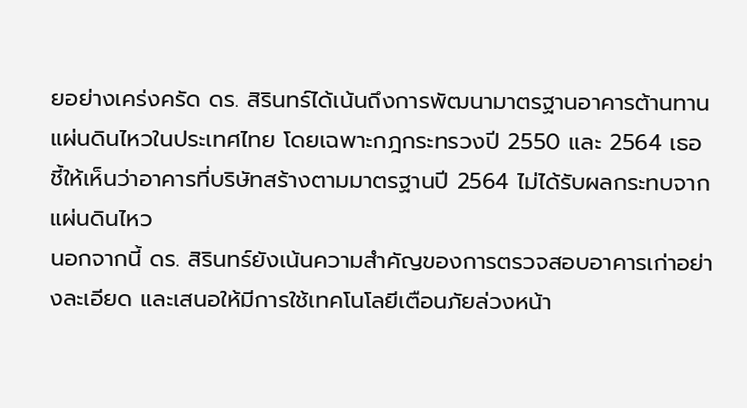ยอย่างเคร่งครัด ดร. สิรินทร์ได้เน้นถึงการพัฒนามาตรฐานอาคารต้านทานแผ่นดินไหวในประเทศไทย โดยเฉพาะกฎกระทรวงปี 2550 และ 2564 เธอชี้ให้เห็นว่าอาคารที่บริษัทสร้างตามมาตรฐานปี 2564 ไม่ได้รับผลกระทบจากแผ่นดินไหว
นอกจากนี้ ดร. สิรินทร์ยังเน้นความสำคัญของการตรวจสอบอาคารเก่าอย่างละเอียด และเสนอให้มีการใช้เทคโนโลยีเตือนภัยล่วงหน้า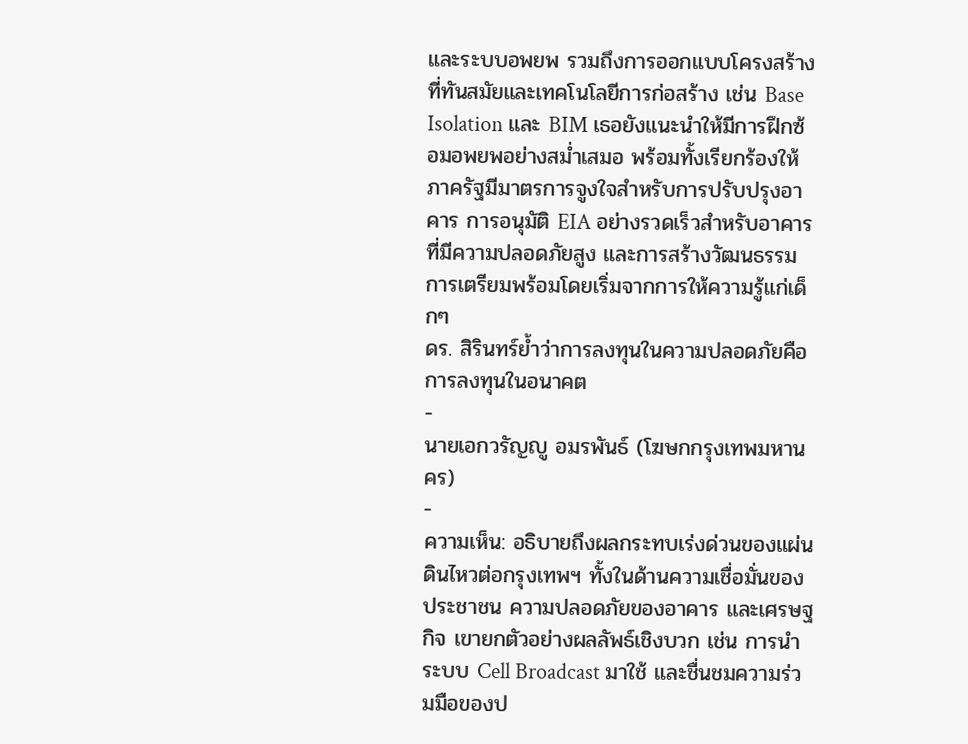และระบบอพยพ รวมถึงการออกแบบโครงสร้างที่ทันสมัยและเทคโนโลยีการก่อสร้าง เช่น Base Isolation และ BIM เธอยังแนะนำให้มีการฝึกซ้อมอพยพอย่างสม่ำเสมอ พร้อมทั้งเรียกร้องให้ภาครัฐมีมาตรการจูงใจสำหรับการปรับปรุงอาคาร การอนุมัติ EIA อย่างรวดเร็วสำหรับอาคารที่มีความปลอดภัยสูง และการสร้างวัฒนธรรมการเตรียมพร้อมโดยเริ่มจากการให้ความรู้แก่เด็กๆ
ดร. สิรินทร์ย้ำว่าการลงทุนในความปลอดภัยคือการลงทุนในอนาคต
-
นายเอกวรัญญู อมรพันธ์ (โฆษกกรุงเทพมหานคร)
-
ความเห็น: อธิบายถึงผลกระทบเร่งด่วนของแผ่นดินไหวต่อกรุงเทพฯ ทั้งในด้านความเชื่อมั่นของประชาชน ความปลอดภัยของอาคาร และเศรษฐกิจ เขายกตัวอย่างผลลัพธ์เชิงบวก เช่น การนำระบบ Cell Broadcast มาใช้ และชื่นชมความร่วมมือของป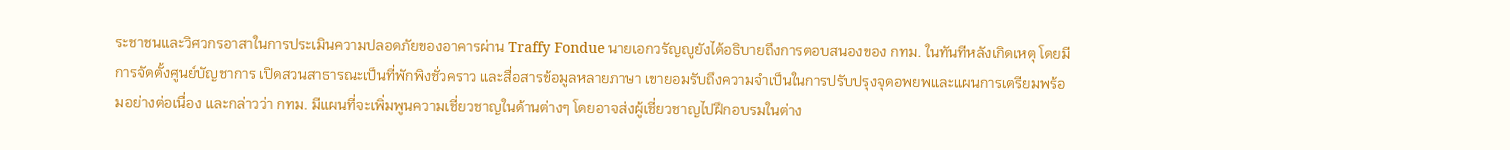ระชาชนและวิศวกรอาสาในการประเมินความปลอดภัยของอาคารผ่าน Traffy Fondue นายเอกวรัญญูยังได้อธิบายถึงการตอบสนองของ กทม. ในทันทีหลังเกิดเหตุ โดยมีการจัดตั้งศูนย์บัญชาการ เปิดสวนสาธารณะเป็นที่พักพิงชั่วคราว และสื่อสารข้อมูลหลายภาษา เขายอมรับถึงความจำเป็นในการปรับปรุงจุดอพยพและแผนการเตรียมพร้อมอย่างต่อเนื่อง และกล่าวว่า กทม. มีแผนที่จะเพิ่มพูนความเชี่ยวชาญในด้านต่างๆ โดยอาจส่งผู้เชี่ยวชาญไปฝึกอบรมในต่าง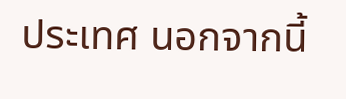ประเทศ นอกจากนี้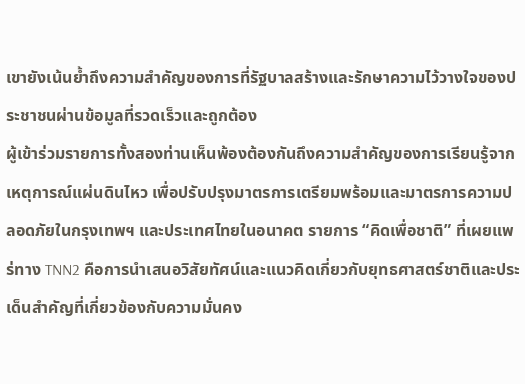เขายังเน้นย้ำถึงความสำคัญของการที่รัฐบาลสร้างและรักษาความไว้วางใจของประชาชนผ่านข้อมูลที่รวดเร็วและถูกต้อง
ผู้เข้าร่วมรายการทั้งสองท่านเห็นพ้องต้องกันถึงความสำคัญของการเรียนรู้จากเหตุการณ์แผ่นดินไหว เพื่อปรับปรุงมาตรการเตรียมพร้อมและมาตรการความปลอดภัยในกรุงเทพฯ และประเทศไทยในอนาคต รายการ “คิดเพื่อชาติ” ที่เผยแพร่ทาง TNN2 คือการนำเสนอวิสัยทัศน์และแนวคิดเกี่ยวกับยุทธศาสตร์ชาติและประเด็นสำคัญที่เกี่ยวข้องกับความมั่นคง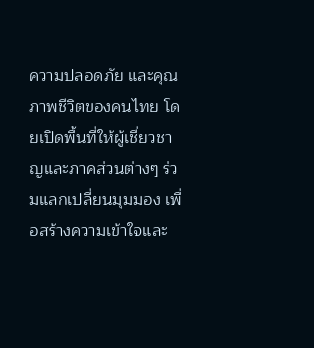ความปลอดภัย และคุณภาพชีวิตของคนไทย โดยเปิดพื้นที่ให้ผู้เชี่ยวชาญและภาคส่วนต่างๆ ร่วมแลกเปลี่ยนมุมมอง เพื่อสร้างความเข้าใจและ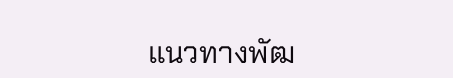แนวทางพัฒ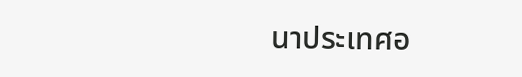นาประเทศอ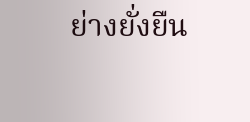ย่างยั่งยืน